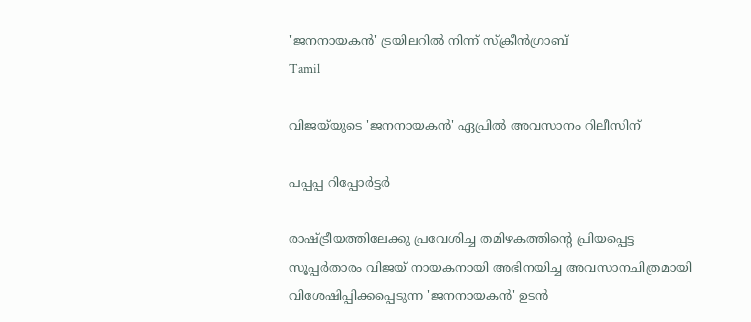'ജനനായകൻ' ട്രയിലറിൽ നിന്ന് സ്ക്രീൻഗ്രാബ്
Tamil

വിജയ്‌യുടെ 'ജനനായകന്‍' ഏപ്രില്‍ അവസാനം റിലീസിന്

പപ്പപ്പ റിപ്പോര്‍ട്ടര്‍

രാഷ്ട്രീയത്തിലേക്കു പ്രവേശിച്ച തമിഴകത്തിന്റെ പ്രിയപ്പെട്ട സൂപ്പര്‍താരം വിജയ് നായകനായി അഭിനയിച്ച അവസാനചിത്രമായി വിശേഷിപ്പിക്കപ്പെടുന്ന 'ജനനായകന്‍' ഉടന്‍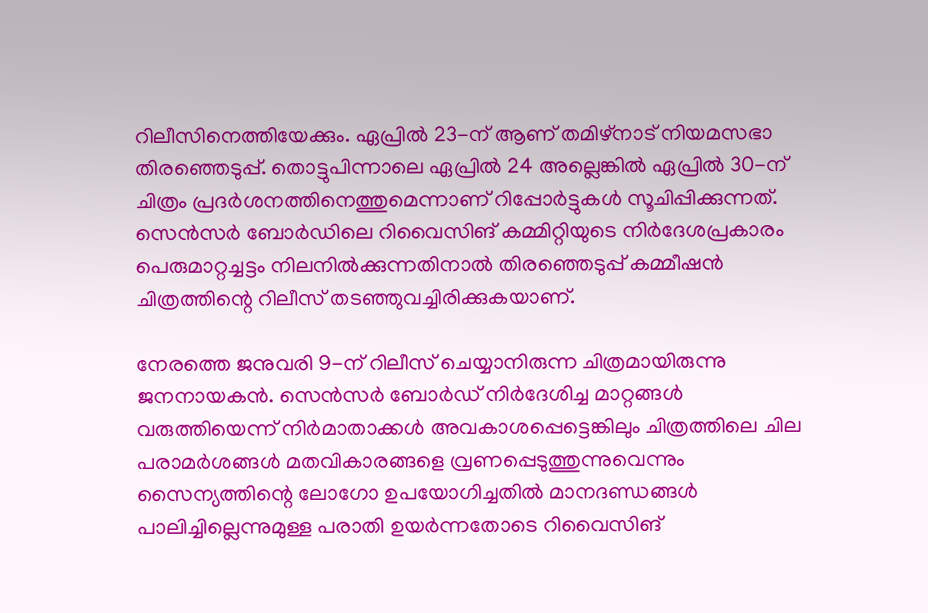റിലീസിനെത്തിയേക്കും. ഏപ്രില്‍ 23-ന് ആണ് തമിഴ്‌നാട് നിയമസഭാ തിരഞ്ഞെടുപ്പ്. തൊട്ടുപിന്നാലെ ഏപ്രില്‍ 24 അല്ലെങ്കില്‍ ഏപ്രില്‍ 30-ന് ചിത്രം പ്രദര്‍ശനത്തിനെത്തുമെന്നാണ് റിപ്പോര്‍ട്ടുകള്‍ സൂചിപ്പിക്കുന്നത്. സെന്‍സര്‍ ബോര്‍ഡിലെ റിവൈസിങ് കമ്മിറ്റിയുടെ നിര്‍ദേശപ്രകാരം പെരുമാറ്റച്ചട്ടം നിലനില്‍ക്കുന്നതിനാല്‍ തിരഞ്ഞെടുപ്പ് കമ്മീഷന്‍ ചിത്രത്തിന്റെ റിലീസ് തടഞ്ഞുവച്ചിരിക്കുകയാണ്.

നേരത്തെ ജനുവരി 9-ന് റിലീസ് ചെയ്യാനിരുന്ന ചിത്രമായിരുന്നു ജനനായകന്‍. സെന്‍സര്‍ ബോര്‍ഡ് നിര്‍ദേശിച്ച മാറ്റങ്ങള്‍ വരുത്തിയെന്ന് നിര്‍മാതാക്കള്‍ അവകാശപ്പെട്ടെങ്കിലും ചിത്രത്തിലെ ചില പരാമര്‍ശങ്ങള്‍ മതവികാരങ്ങളെ വ്രണപ്പെടുത്തുന്നുവെന്നും സൈന്യത്തിന്റെ ലോഗോ ഉപയോഗിച്ചതില്‍ മാനദണ്ഡങ്ങള്‍ പാലിച്ചില്ലെന്നുമുള്ള പരാതി ഉയര്‍ന്നതോടെ റിവൈസിങ്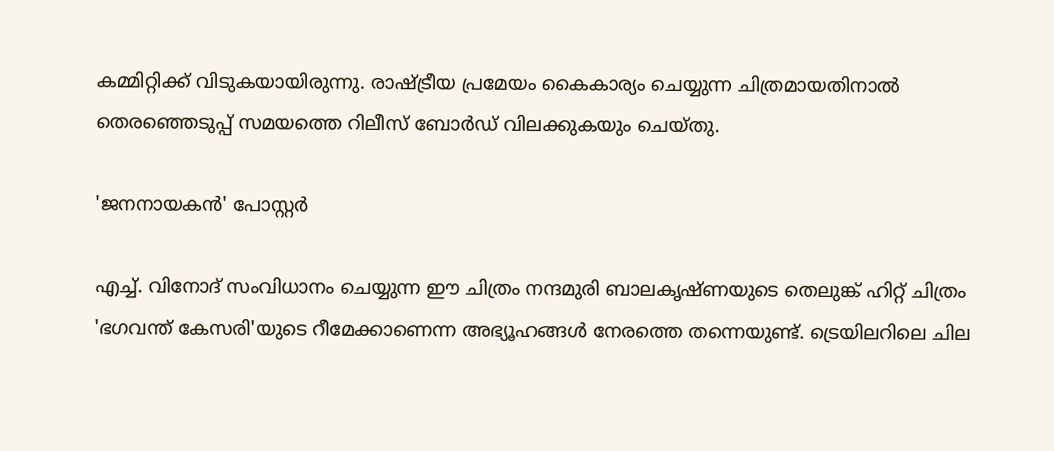കമ്മിറ്റിക്ക് വിടുകയായിരുന്നു. രാഷ്ട്രീയ പ്രമേയം കൈകാര്യം ചെയ്യുന്ന ചിത്രമായതിനാല്‍ തെരഞ്ഞെടുപ്പ് സമയത്തെ റിലീസ് ബോര്‍ഡ് വിലക്കുകയും ചെയ്തു.

'ജനനായകൻ' പോസ്റ്റർ

എച്ച്. വിനോദ് സംവിധാനം ചെയ്യുന്ന ഈ ചിത്രം നന്ദമുരി ബാലകൃഷ്ണയുടെ തെലുങ്ക് ഹിറ്റ് ചിത്രം 'ഭഗവന്ത് കേസരി'യുടെ റീമേക്കാണെന്ന അഭ്യൂഹങ്ങള്‍ നേരത്തെ തന്നെയുണ്ട്. ട്രെയിലറിലെ ചില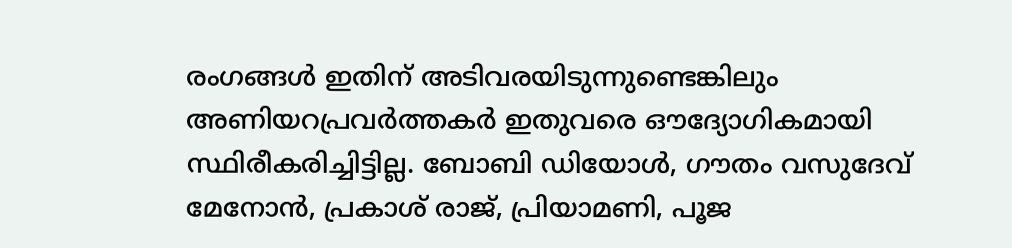രംഗങ്ങള്‍ ഇതിന് അടിവരയിടുന്നുണ്ടെങ്കിലും അണിയറപ്രവര്‍ത്തകര്‍ ഇതുവരെ ഔദ്യോഗികമായി സ്ഥിരീകരിച്ചിട്ടില്ല. ബോബി ഡിയോള്‍, ഗൗതം വസുദേവ് മേനോന്‍, പ്രകാശ് രാജ്, പ്രിയാമണി, പൂജ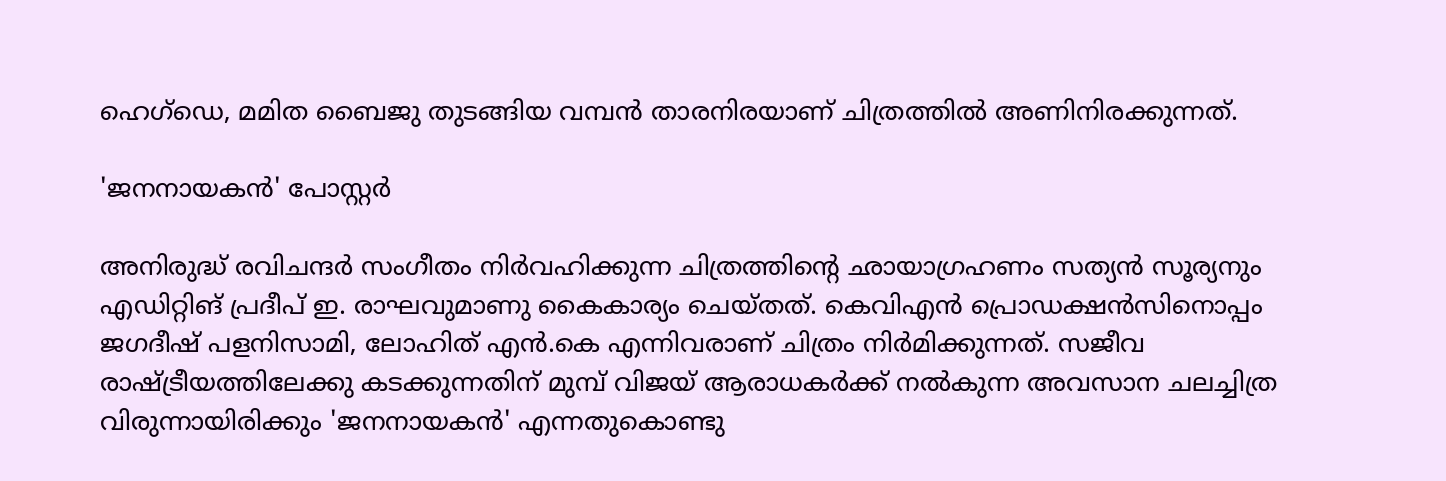ഹെഗ്ഡെ, മമിത ബൈജു തുടങ്ങിയ വമ്പന്‍ താരനിരയാണ് ചിത്രത്തില്‍ അണിനിരക്കുന്നത്.

'ജനനായകൻ' പോസ്റ്റർ

അനിരുദ്ധ് രവിചന്ദര്‍ സംഗീതം നിര്‍വഹിക്കുന്ന ചിത്രത്തിന്റെ ഛായാഗ്രഹണം സത്യന്‍ സൂര്യനും എഡിറ്റിങ് പ്രദീപ് ഇ. രാഘവുമാണു കൈകാര്യം ചെയ്തത്. കെവിഎന്‍ പ്രൊഡക്ഷന്‍സിനൊപ്പം ജഗദീഷ് പളനിസാമി, ലോഹിത് എന്‍.കെ എന്നിവരാണ് ചിത്രം നിര്‍മിക്കുന്നത്. സജീവ രാഷ്ട്രീയത്തിലേക്കു കടക്കുന്നതിന് മുമ്പ് വിജയ് ആരാധകര്‍ക്ക് നല്‍കുന്ന അവസാന ചലച്ചിത്ര വിരുന്നായിരിക്കും 'ജനനായകന്‍' എന്നതുകൊണ്ടു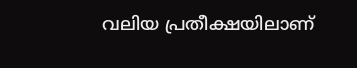വലിയ പ്രതീക്ഷയിലാണ്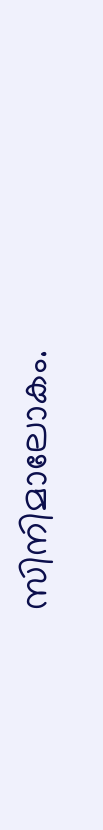സിനിമാലോകം.